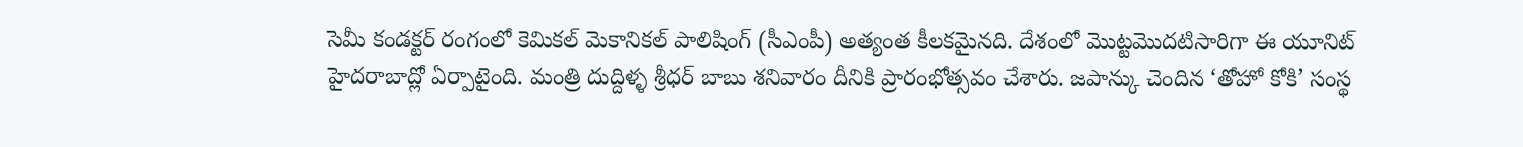సెమీ కండక్టర్ రంగంలో కెమికల్ మెకానికల్ పాలిషింగ్ (సీఎంపీ) అత్యంత కీలకమైనది. దేశంలో మొట్టమొదటిసారిగా ఈ యూనిట్ హైదరాబాద్లో ఏర్పాటైంది. మంత్రి దుద్దిళ్ళ శ్రీధర్ బాబు శనివారం దీనికి ప్రారంభోత్సవం చేశారు. జపాన్కు చెందిన ‘తోహో కోకి’ సంస్థ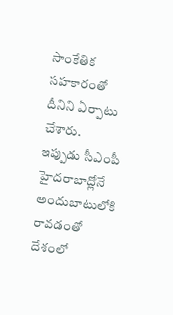సాంకేతిక సహకారంతో దీనిని ఏర్పాటు చేశారు.
ఇప్పుడు సీఎంపీ హైదరాబాద్లోనే అందుబాటులోకి రావడంతో దేశంలో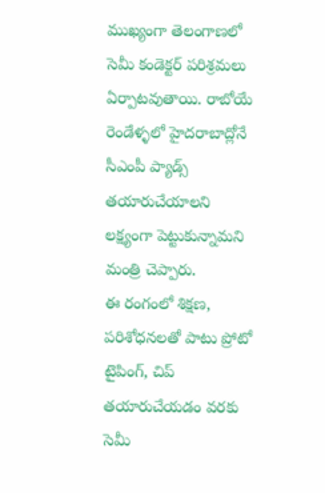ముఖ్యంగా తెలంగాణలో సెమీ కండెక్టర్ పరిశ్రమలు ఏర్పాటవుతాయి. రాబోయే రెండేళ్ళలో హైదరాబాద్లోనే సీఎంపీ ప్యాడ్స్ తయారుచేయాలని లక్ష్యంగా పెట్టుకున్నామని మంత్రి చెప్పారు.
ఈ రంగంలో శిక్షణ, పరిశోధనలతో పాటు ప్రోటో టైపింగ్, చిప్ తయారుచేయడం వరకు సెమీ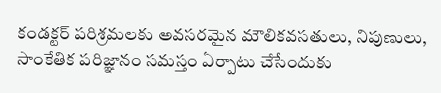కండక్టర్ పరిశ్రమలకు అవసరమైన మౌలికవసతులు, నిపుణులు, సాంకేతిక పరిజ్ఞానం సమస్తం ఏర్పాటు చేసేందుకు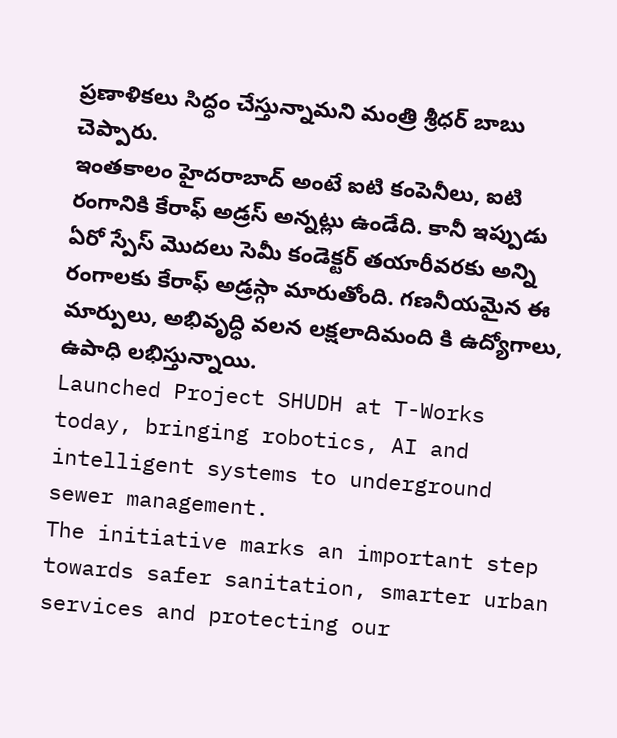ప్రణాళికలు సిద్ధం చేస్తున్నామని మంత్రి శ్రీధర్ బాబు చెప్పారు.
ఇంతకాలం హైదరాబాద్ అంటే ఐటి కంపెనీలు, ఐటి రంగానికి కేరాఫ్ అడ్రస్ అన్నట్లు ఉండేది. కానీ ఇప్పుడు ఏరో స్పేస్ మొదలు సెమీ కండెక్టర్ తయారీవరకు అన్ని రంగాలకు కేరాఫ్ అడ్రస్గా మారుతోంది. గణనీయమైన ఈ మార్పులు, అభివృద్ధి వలన లక్షలాదిమంది కి ఉద్యోగాలు, ఉపాధి లభిస్తున్నాయి.
Launched Project SHUDH at T-Works today, bringing robotics, AI and intelligent systems to underground sewer management.
The initiative marks an important step towards safer sanitation, smarter urban services and protecting our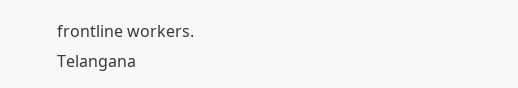frontline workers.
Telangana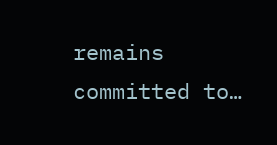remains committed to…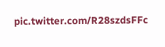pic.twitter.com/R28szdsFFc